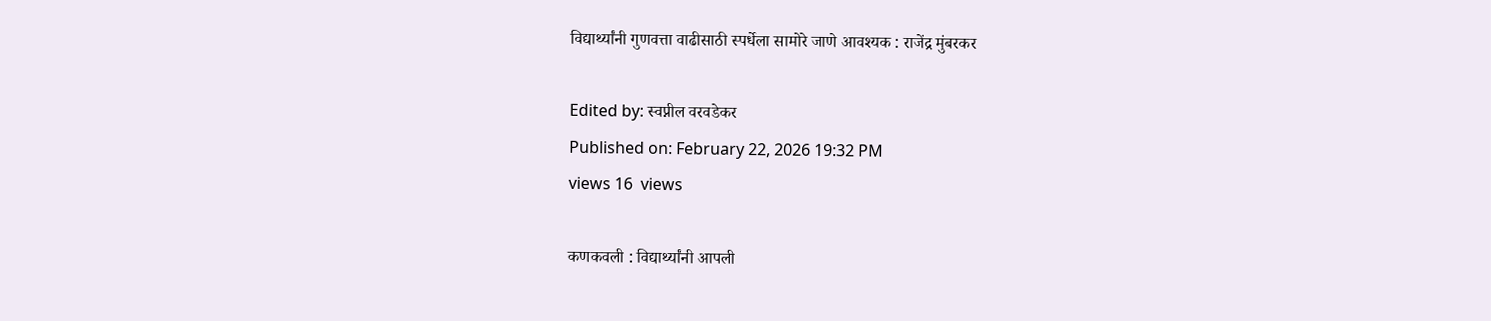विद्यार्थ्यांनी गुणवत्ता वाढीसाठी स्पर्धेला सामोरे जाणे आवश्यक : राजेंद्र मुंबरकर

Edited by: स्वप्नील वरवडेकर
Published on: February 22, 2026 19:32 PM
views 16  views

कणकवली : विद्यार्थ्यांनी आपली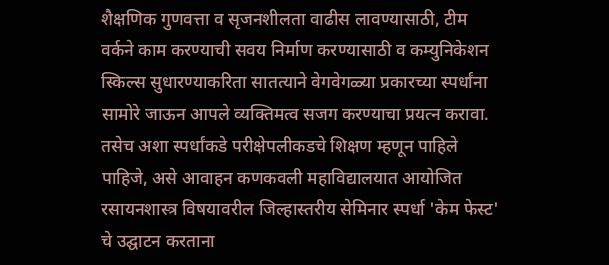शैक्षणिक गुणवत्ता व सृजनशीलता वाढीस लावण्यासाठी, टीम वर्कने काम करण्याची सवय निर्माण करण्यासाठी व कम्युनिकेशन स्किल्स सुधारण्याकरिता सातत्याने वेगवेगळ्या प्रकारच्या स्पर्धांना सामोरे जाऊन आपले व्यक्तिमत्व सजग करण्याचा प्रयत्न करावा. तसेच अशा स्पर्धांकडे परीक्षेपलीकडचे शिक्षण म्हणून पाहिले पाहिजे, असे आवाहन कणकवली महाविद्यालयात आयोजित रसायनशास्त्र विषयावरील जिल्हास्तरीय सेमिनार स्पर्धा 'केम फेस्ट' चे उद्घाटन करताना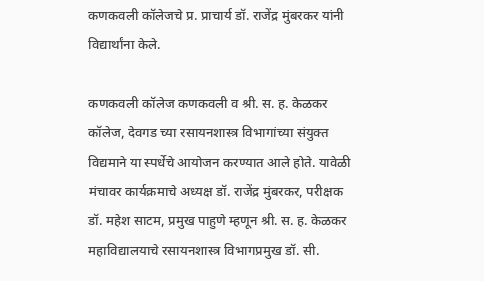कणकवली कॉलेजचे प्र. प्राचार्य डॉ. राजेंद्र मुंबरकर यांनी विद्यार्थांना केले.

कणकवली कॉलेज कणकवली व श्री. स. ह. केळकर कॉलेज, देवगड च्या रसायनशास्त्र विभागांच्या संयुक्त विद्यमाने या स्पर्धेचे आयोजन करण्यात आले होते. यावेळी मंचावर कार्यक्रमाचे अध्यक्ष डॉ. राजेंद्र मुंबरकर, परीक्षक डॉ. महेश साटम, प्रमुख पाहुणे म्हणून श्री. स. ह. केळकर महाविद्यालयाचे रसायनशास्त्र विभागप्रमुख डॉ. सी.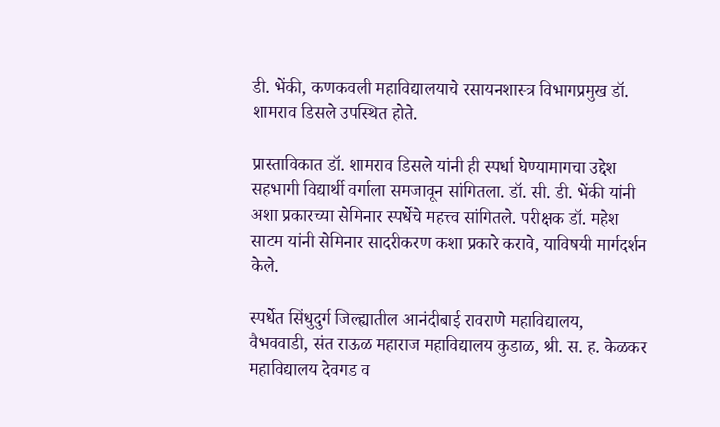डी. भेंकी, कणकवली महाविद्यालयाचे रसायनशास्त्र विभागप्रमुख डॉ. शामराव डिसले उपस्थित होते.

प्रास्ताविकात डॉ. शामराव डिसले यांनी ही स्पर्धा घेण्यामागचा उद्देश सहभागी विद्यार्थी वर्गाला समजावून सांगितला. डॉ. सी. डी. भेंकी यांनी अशा प्रकारच्या सेमिनार स्पर्धेचे महत्त्व सांगितले. परीक्षक डॉ. महेश साटम यांनी सेमिनार सादरीकरण कशा प्रकारे करावे, याविषयी मार्गदर्शन केले.

स्पर्धेत सिंधुदुर्ग जिल्ह्यातील आनंदीबाई रावराणे महाविद्यालय, वैभववाडी, संत राऊळ महाराज महाविद्यालय कुडाळ, श्री. स. ह. केळकर महाविद्यालय देवगड व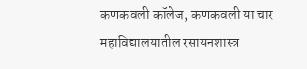कणकवली कॉलेज, कणकवली या चार महाविद्यालयातील रसायनशास्त्र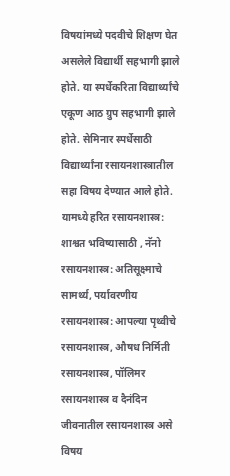विषयांमध्ये पदवीचे शिक्षण घेत असलेले विद्यार्थी सहभागी झाले होते. या स्पर्धेकरिता विद्यार्थ्यांचे एकूण आठ ग्रुप सहभागी झाले होते. सेमिनार स्पर्धेसाठी विद्यार्थ्यांना रसायनशास्त्रातील सहा विषय देण्यात आले होते. यामध्ये हरित रसायनशास्त्र: शाश्वत भविष्यासाठी , नॅनो रसायनशास्त्र: अतिसूक्ष्माचे सामर्थ्य, पर्यावरणीय रसायनशास्त्र: आपल्या पृथ्वीचे रसायनशास्त्र, औषध निर्मिती रसायनशास्त्र, पॉलिमर रसायनशास्त्र व दैनंदिन जीवनातील रसायनशास्त्र असे विषय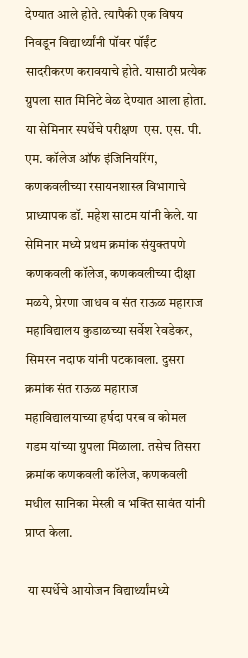देण्यात आले होते. त्यापैकी एक विषय निवडून विद्यार्थ्यांनी पॉवर पॉईंट सादरीकरण करावयाचे होते. यासाठी प्रत्येक ग्रुपला सात मिनिटे वेळ देण्यात आला होता. या सेमिनार स्पर्धेचे परीक्षण  एस. एस. पी. एम. कॉलेज ऑफ इंजिनियरिंग, कणकवलीच्या रसायनशास्त्र विभागाचे प्राध्यापक डॉ. महेश साटम यांनी केले. या सेमिनार मध्ये प्रथम क्रमांक संयुक्तपणे कणकवली कॉलेज, कणकवलीच्या दीक्षा मळये, प्रेरणा जाधव व संत राऊळ महाराज महाविद्यालय कुडाळच्या सर्वेश रेवडेकर, सिमरन नदाफ यांनी पटकावला. दुसरा क्रमांक संत राऊळ महाराज महाविद्यालयाच्या हर्षदा परब व कोमल गडम यांच्या ग्रुपला मिळाला. तसेच तिसरा क्रमांक कणकवली कॉलेज, कणकवली मधील सानिका मेस्त्री व भक्ति सावंत यांनी प्राप्त केला.

 या स्पर्धेचे आयोजन विद्यार्थ्यांमध्ये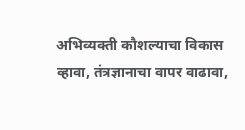अभिव्यक्ती कौशल्याचा विकास व्हावा, तंत्रज्ञानाचा वापर वाढावा,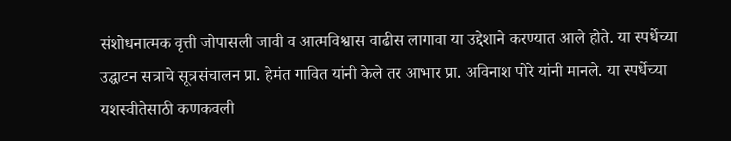संशोधनात्मक वृत्ती जोपासली जावी व आत्मविश्वास वाढीस लागावा या उद्देशाने करण्यात आले होते. या स्पर्धेच्या उद्घाटन सत्राचे सूत्रसंचालन प्रा. हेमंत गावित यांनी केले तर आभार प्रा. अविनाश पोरे यांनी मानले. या स्पर्धेच्या यशस्वीतेसाठी कणकवली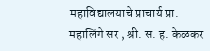महाविद्यालयाचे प्राचार्य प्रा. महालिंगे सर , श्री. स. ह. केळकर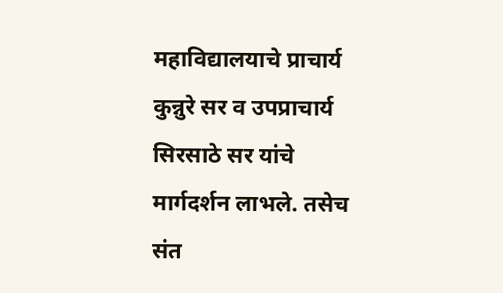महाविद्यालयाचे प्राचार्य कुन्नुरे सर व उपप्राचार्य सिरसाठे सर यांचे मार्गदर्शन लाभले. तसेच संत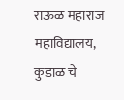राऊळ महाराज महाविद्यालय, कुडाळ चे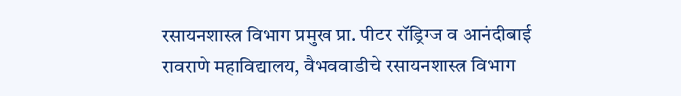रसायनशास्त्र विभाग प्रमुख प्रा. पीटर रॉड्रिग्ज व आनंदीबाई रावराणे महाविद्यालय, वैभववाडीचे रसायनशास्त्र विभाग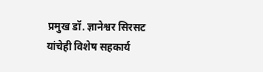प्रमुख डॉ. ज्ञानेश्वर सिरसट यांचेही विशेष सहकार्य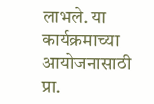लाभले. या कार्यक्रमाच्या आयोजनासाठी प्रा.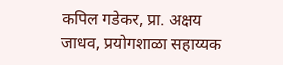कपिल गडेकर, प्रा. अक्षय जाधव, प्रयोगशाळा सहाय्यक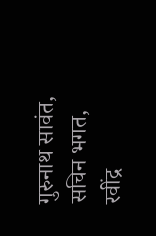गुरुनाथ सावंत, सचिन भगत, रवींद्र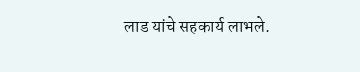लाड यांचे सहकार्य लाभले.